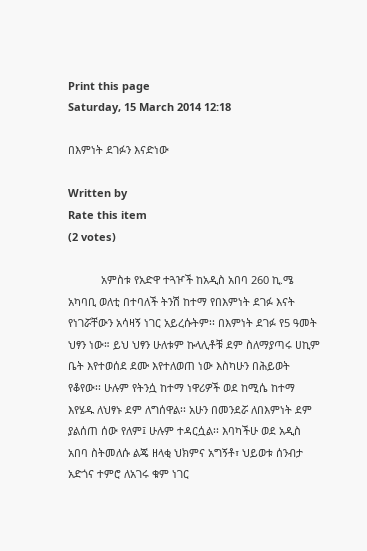Print this page
Saturday, 15 March 2014 12:18

በእምነት ደገፉን እናድነው

Written by
Rate this item
(2 votes)

           አምስቱ የአድዋ ተጓዦች ከአዲስ አበባ 260 ኪ.ሜ አካባቢ ወለቲ በተባለች ትንሽ ከተማ የበእምነት ደገፉ እናት የነገሯቸውን አሳዛኝ ነገር አይረሱትም፡፡ በእምነት ደገፉ የ5 ዓመት ህፃን ነው። ይህ ህፃን ሁለቱም ኩላሊቶቹ ደም ስለማያጣሩ ሀኪም ቤት እየተወሰደ ደሙ እየተለወጠ ነው እስካሁን በሕይወት የቆየው፡፡ ሁሉም የትንሷ ከተማ ነዋሪዎች ወደ ከሚሴ ከተማ እየሄዱ ለህፃኑ ደም ለግሰዋል፡፡ አሁን በመንደሯ ለበእምነት ደም ያልሰጠ ሰው የለም፤ ሁሉም ተዳርሷል፡፡ እባካችሁ ወደ አዲስ አበባ ስትመለሱ ልጄ ዘላቂ ህክምና አግኝቶ፣ ህይወቱ ሰንብታ አድጎና ተምሮ ለአገሩ ቁም ነገር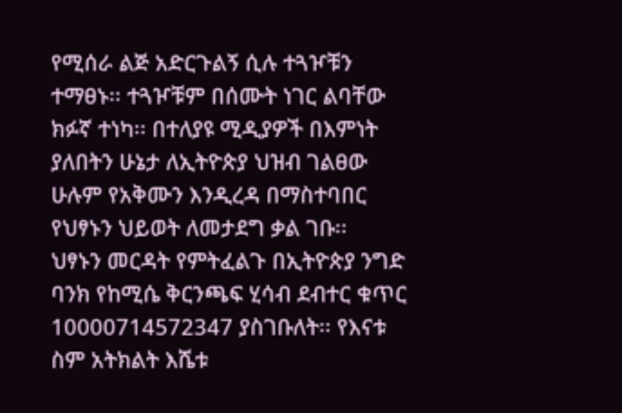የሚሰራ ልጅ አድርጉልኝ ሲሉ ተጓዦቹን ተማፀኑ፡፡ ተጓዦቹም በሰሙት ነገር ልባቸው ክፉኛ ተነካ፡፡ በተለያዩ ሚዲያዎች በእምነት ያለበትን ሁኔታ ለኢትዮጵያ ህዝብ ገልፀው ሁሉም የአቅሙን እንዲረዳ በማስተባበር የህፃኑን ህይወት ለመታደግ ቃል ገቡ፡፡
ህፃኑን መርዳት የምትፈልጉ በኢትዮጵያ ንግድ ባንክ የከሚሴ ቅርንጫፍ ሂሳብ ደብተር ቁጥር 10000714572347 ያስገቡለት፡፡ የእናቱ ስም አትክልት እሼቱ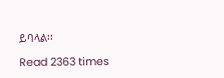ይባላል፡፡

Read 2363 times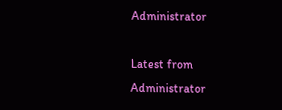Administrator

Latest from Administrator